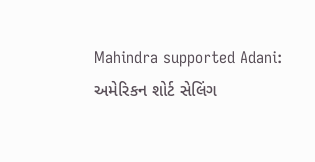Mahindra supported Adani: અમેરિકન શોર્ટ સેલિંગ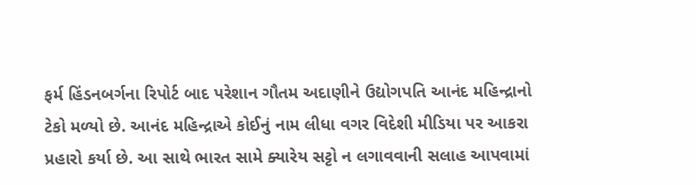ફર્મ હિંડનબર્ગના રિપોર્ટ બાદ પરેશાન ગૌતમ અદાણીને ઉદ્યોગપતિ આનંદ મહિન્દ્રાનો ટેકો મળ્યો છે. આનંદ મહિન્દ્રાએ કોઈનું નામ લીધા વગર વિદેશી મીડિયા પર આકરા પ્રહારો કર્યા છે. આ સાથે ભારત સામે ક્યારેય સટ્ટો ન લગાવવાની સલાહ આપવામાં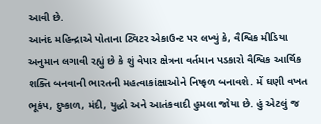આવી છે.
આનંદ મહિન્દ્રાએ પોતાના ટ્વિટર એકાઉન્ટ પર લખ્યું કે, વૈશ્વિક મીડિયા અનુમાન લગાવી રહ્યું છે કે શું વેપાર ક્ષેત્રના વર્તમાન પડકારો વૈશ્વિક આર્થિક શક્તિ બનવાની ભારતની મહત્વાકાંક્ષાઓને નિષ્ફળ બનાવશે. મેં ઘણી વખત ભૂકંપ, દુષ્કાળ, મંદી, યુદ્ધો અને આતંકવાદી હુમલા જોયા છે. હું એટલું જ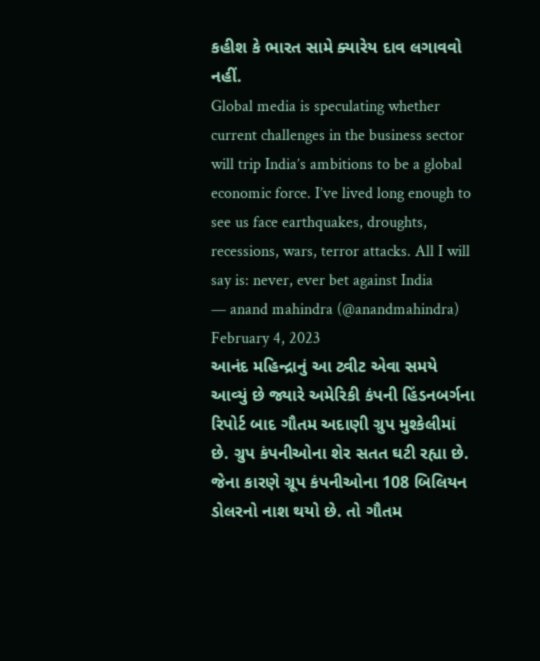કહીશ કે ભારત સામે ક્યારેય દાવ લગાવવો નહીં.
Global media is speculating whether current challenges in the business sector will trip India’s ambitions to be a global economic force. I’ve lived long enough to see us face earthquakes, droughts, recessions, wars, terror attacks. All I will say is: never, ever bet against India
— anand mahindra (@anandmahindra) February 4, 2023
આનંદ મહિન્દ્રાનું આ ટ્વીટ એવા સમયે આવ્યું છે જ્યારે અમેરિકી કંપની હિંડનબર્ગના રિપોર્ટ બાદ ગૌતમ અદાણી ગ્રુપ મુશ્કેલીમાં છે. ગ્રુપ કંપનીઓના શેર સતત ઘટી રહ્યા છે. જેના કારણે ગ્રૂપ કંપનીઓના 108 બિલિયન ડોલરનો નાશ થયો છે. તો ગૌતમ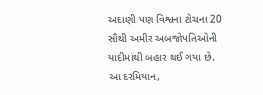અદાણી પણ વિશ્વના ટોચના 20 સૌથી અમીર અબજોપતિઓની યાદીમાંથી બહાર થઈ ગયા છે. આ દરમિયાન,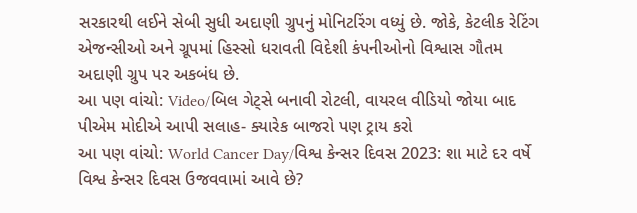સરકારથી લઈને સેબી સુધી અદાણી ગ્રુપનું મોનિટરિંગ વધ્યું છે. જોકે, કેટલીક રેટિંગ એજન્સીઓ અને ગ્રૂપમાં હિસ્સો ધરાવતી વિદેશી કંપનીઓનો વિશ્વાસ ગૌતમ અદાણી ગ્રુપ પર અકબંધ છે.
આ પણ વાંચો: Video/બિલ ગેટ્સે બનાવી રોટલી, વાયરલ વીડિયો જોયા બાદ પીએમ મોદીએ આપી સલાહ- ક્યારેક બાજરો પણ ટ્રાય કરો
આ પણ વાંચો: World Cancer Day/વિશ્વ કેન્સર દિવસ 2023: શા માટે દર વર્ષે વિશ્વ કેન્સર દિવસ ઉજવવામાં આવે છે?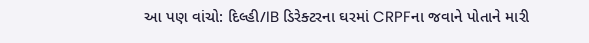આ પણ વાંચો: દિલ્હી/IB ડિરેક્ટરના ઘરમાં CRPFના જવાને પોતાને મારી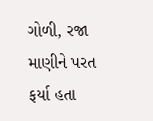ગોળી, રજા માણીને પરત ફર્યા હતા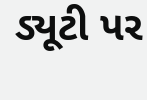ડ્યૂટી પર